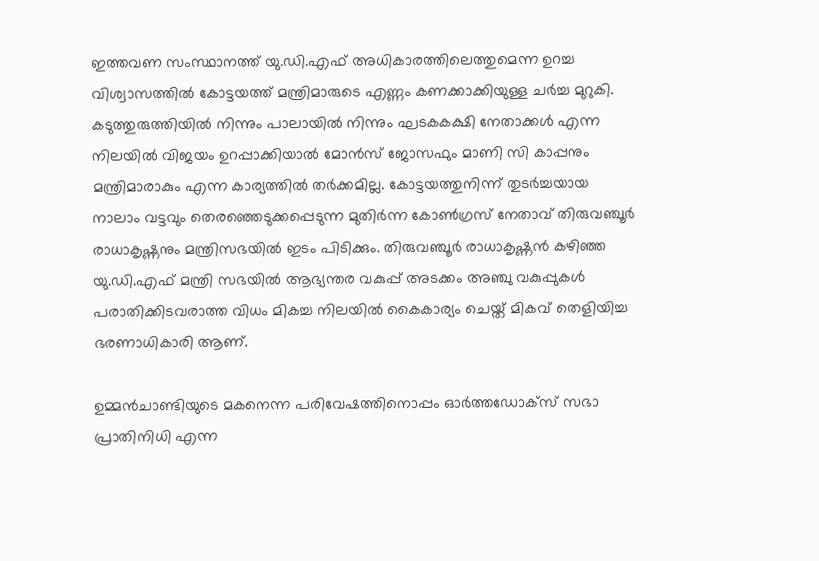ഇത്തവണ സംസ്ഥാനത്ത് യു.ഡി.എഫ് അധികാരത്തിലെത്തുമെന്ന ഉറച്ച വിശ്വാസത്തില്‍ കോട്ടയത്ത് മന്ത്രിമാരുടെ എണ്ണം കണക്കാക്കിയുള്ള ചർച്ച മുറുകി. കടുത്തുരുത്തിയിൽ നിന്നും പാലായിൽ നിന്നും ഘടകകക്ഷി നേതാക്കൾ എന്ന നിലയിൽ വിജയം ഉറപ്പാക്കിയാൽ മോൻസ് ജോസഫും മാണി സി കാപ്പനും മന്ത്രിമാരാകും എന്ന കാര്യത്തിൽ തർക്കമില്ല. കോട്ടയത്തുനിന്ന് തുടർച്ചയായ നാലാം വട്ടവും തെരഞ്ഞെടുക്കപ്പെടുന്ന മുതിർന്ന കോൺഗ്രസ് നേതാവ് തിരുവഞ്ചൂർ രാധാകൃഷ്ണനും മന്ത്രിസഭയിൽ ഇടം പിടിക്കും. തിരുവഞ്ചൂർ രാധാകൃഷ്ണൻ കഴിഞ്ഞ യു.ഡി.എഫ് മന്ത്രി സഭയില്‍ ആഭ്യന്തര വകുപ്പ് അടക്കം അഞ്ചു വകുപ്പുകള്‍ പരാതിക്കിടവരാത്ത വിധം മികച്ച നിലയില്‍ കൈകാര്യം ചെയ്ത് മികവ് തെളിയിച്ച ഭരണാധികാരി ആണ്.

ഉമ്മൻചാണ്ടിയുടെ മകനെന്ന പരിവേഷത്തിനൊപ്പം ഓർത്തഡോക്സ് സഭാ പ്രാതിനിധി എന്ന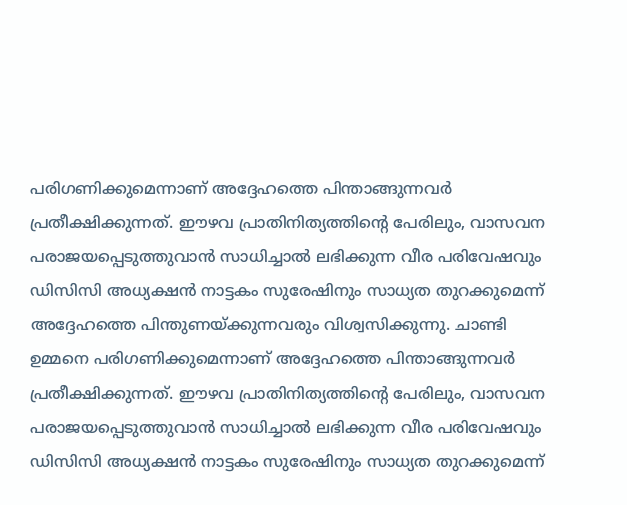പരിഗണിക്കുമെന്നാണ് അദ്ദേഹത്തെ പിന്താങ്ങുന്നവർ പ്രതീക്ഷിക്കുന്നത്. ഈഴവ പ്രാതിനിത്യത്തിന്റെ പേരിലും, വാസവന പരാജയപ്പെടുത്തുവാൻ സാധിച്ചാൽ ലഭിക്കുന്ന വീര പരിവേഷവും ഡിസിസി അധ്യക്ഷൻ നാട്ടകം സുരേഷിനും സാധ്യത തുറക്കുമെന്ന് അദ്ദേഹത്തെ പിന്തുണയ്ക്കുന്നവരും വിശ്വസിക്കുന്നു. ചാണ്ടി ഉമ്മനെ പരിഗണിക്കുമെന്നാണ് അദ്ദേഹത്തെ പിന്താങ്ങുന്നവർ പ്രതീക്ഷിക്കുന്നത്. ഈഴവ പ്രാതിനിത്യത്തിന്റെ പേരിലും, വാസവന പരാജയപ്പെടുത്തുവാൻ സാധിച്ചാൽ ലഭിക്കുന്ന വീര പരിവേഷവും ഡിസിസി അധ്യക്ഷൻ നാട്ടകം സുരേഷിനും സാധ്യത തുറക്കുമെന്ന്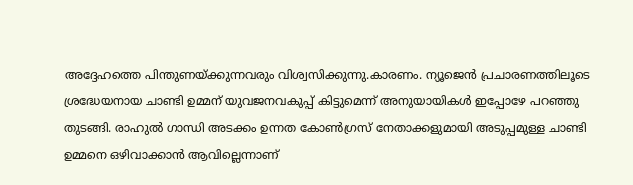അദ്ദേഹത്തെ പിന്തുണയ്ക്കുന്നവരും വിശ്വസിക്കുന്നു.കാരണം. ന്യൂജെൻ പ്രചാരണത്തിലൂടെ ശ്രദ്ധേയനായ ചാണ്ടി ഉമ്മന് യുവജനവകുപ്പ് കിട്ടുമെന്ന് അനുയായികള്‍ ഇപ്പോഴേ പറഞ്ഞു തുടങ്ങി. രാഹുല്‍ ഗാന്ധി അടക്കം ഉന്നത കോണ്‍ഗ്രസ് നേതാക്കളുമായി അടുപ്പമുള്ള ചാണ്ടി ഉമ്മനെ ഒഴിവാക്കാൻ ആവില്ലെന്നാണ്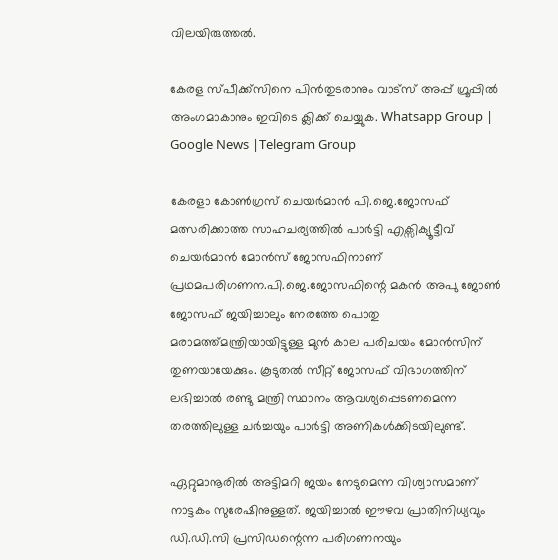വിലയിരുത്തല്‍.

കേരള സ്പീക്ക്സിനെ പിൻതുടരാനും വാട്സ് അപ്പ് ഗ്രൂപ്പിൽ അംഗമാകാനും ഇവിടെ ക്ലിക്ക് ചെയ്യുക. Whatsapp Group | Google News |Telegram Group

കേരളാ കോണ്‍ഗ്രസ് ചെയർമാൻ പി.ജെ.ജോസഫ് മത്സരിക്കാത്ത സാഹചര്യത്തില്‍ പാർട്ടി എക്സിക്യൂട്ടീവ് ചെയർമാൻ മോൻസ് ജോസഫിനാണ് പ്രഥമപരിഗണന.പി.ജെ.ജോസഫിന്റെ മകൻ അപു ജോണ്‍ ജോസഫ് ജയിച്ചാലും നേരത്തേ പൊതു മരാമത്ത്മന്ത്രിയായിട്ടുള്ള മുൻ കാല പരിചയം മോൻസിന് തുണയായേക്കും. കൂടുതല്‍ സീറ്റ് ജോസഫ് വിഭാഗത്തിന് ലഭിച്ചാല്‍ രണ്ടു മന്ത്രി സ്ഥാനം ആവശ്യപ്പെടണമെന്ന തരത്തിലുള്ള ചർച്ചയും പാർട്ടി അണികള്‍ക്കിടയിലുണ്ട്.

ഏറ്റുമാനൂരില്‍ അട്ടിമറി ജയം നേടുമെന്ന വിശ്വാസമാണ് നാട്ടകം സുരേഷിനുള്ളത്. ജയിച്ചാല്‍ ഈഴവ പ്രാതിനിധ്യവും ഡി.ഡി.സി പ്രസിഡന്റെന്ന പരിഗണനയും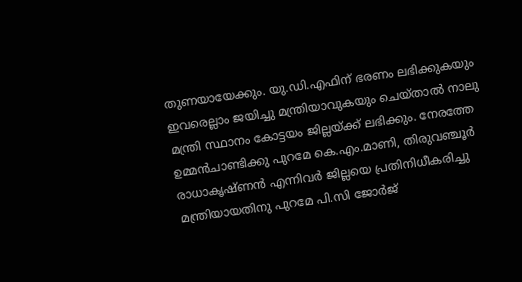തുണയായേക്കും. യു.ഡി.എഫിന് ഭരണം ലഭിക്കുകയും ഇവരെല്ലാം ജയിച്ചു മന്ത്രിയാവുകയും ചെയ്താല്‍ നാലു മന്ത്രി സ്ഥാനം കോട്ടയം ജില്ലയ്ക്ക് ലഭിക്കും. നേരത്തേ ഉമ്മൻചാണ്ടിക്കു പുറമേ കെ.എം.മാണി, തിരുവഞ്ചൂർ രാധാകൃഷ്ണൻ എന്നിവർ ജില്ലയെ പ്രതിനിധീകരിച്ചു മന്ത്രിയായതിനു പുറമേ പി.സി ജോർജ്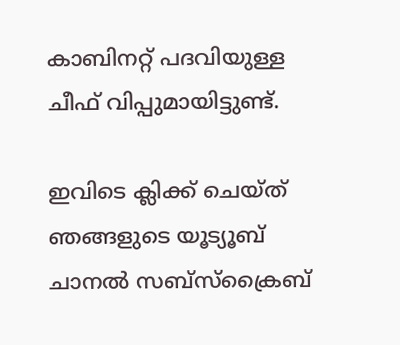കാബിനറ്റ് പദവിയുള്ള ചീഫ് വിപ്പുമായിട്ടുണ്ട്.

ഇവിടെ ക്ലിക്ക് ചെയ്ത് ഞങ്ങളുടെ യൂട്യൂബ് ചാനൽ സബ്സ്ക്രൈബ്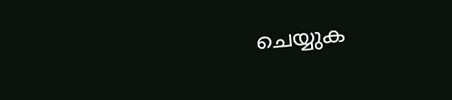ചെയ്യുക